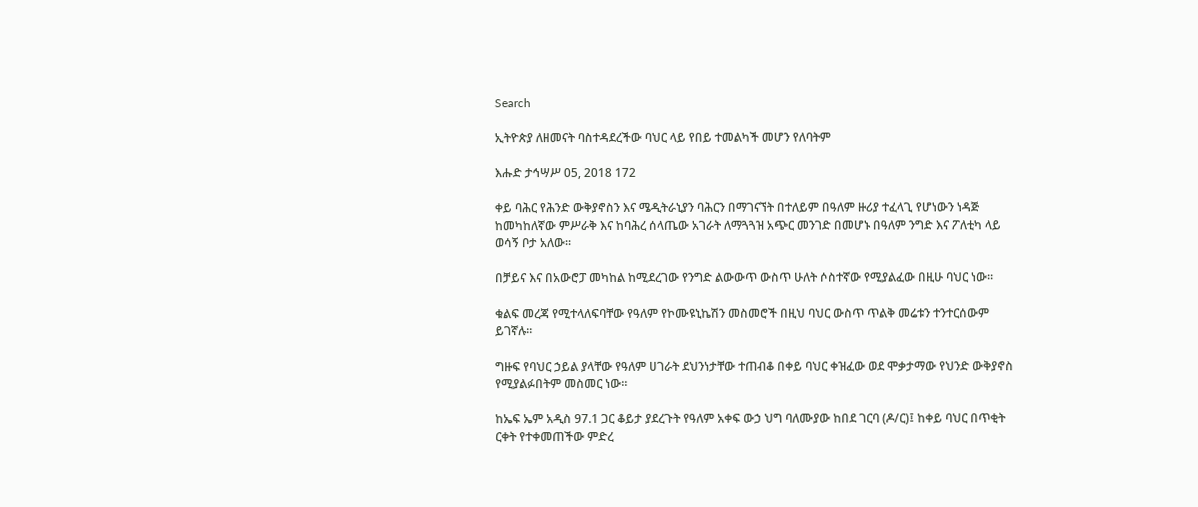Search

ኢትዮጵያ ለዘመናት ባስተዳደረችው ባህር ላይ የበይ ተመልካች መሆን የለባትም

እሑድ ታኅሣሥ 05, 2018 172

ቀይ ባሕር የሕንድ ውቅያኖስን እና ሜዲትራኒያን ባሕርን በማገናኘት በተለይም በዓለም ዙሪያ ተፈላጊ የሆነውን ነዳጅ ከመካከለኛው ምሥራቅ እና ከባሕረ ሰላጤው አገራት ለማጓጓዝ አጭር መንገድ በመሆኑ በዓለም ንግድ እና ፖለቲካ ላይ ወሳኝ ቦታ አለው።

በቻይና እና በአውሮፓ መካከል ከሚደረገው የንግድ ልውውጥ ውስጥ ሁለት ሶስተኛው የሚያልፈው በዚሁ ባህር ነው።

ቁልፍ መረጃ የሚተላለፍባቸው የዓለም የኮሙዩኒኬሽን መስመሮች በዚህ ባህር ውስጥ ጥልቅ መሬቱን ተንተርሰውም ይገኛሉ።

ግዙፍ የባህር ኃይል ያላቸው የዓለም ሀገራት ደህንነታቸው ተጠብቆ በቀይ ባህር ቀዝፈው ወደ ሞቃታማው የህንድ ውቅያኖስ የሚያልፉበትም መስመር ነው።

ከኤፍ ኤም አዲስ 97.1 ጋር ቆይታ ያደረጉት የዓለም አቀፍ ውኃ ህግ ባለሙያው ከበደ ገርባ (ዶ/ር)፤ ከቀይ ባህር በጥቂት ርቀት የተቀመጠችው ምድረ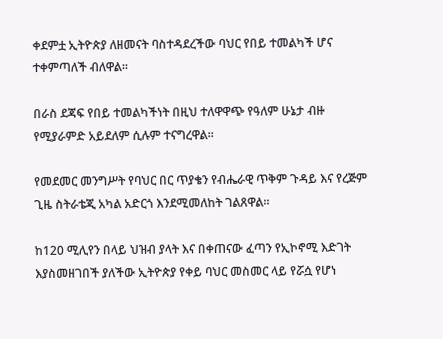ቀደምቷ ኢትዮጵያ ለዘመናት ባስተዳደረችው ባህር የበይ ተመልካች ሆና ተቀምጣለች ብለዋል።

በራስ ደጃፍ የበይ ተመልካችነት በዚህ ተለዋዋጭ የዓለም ሁኔታ ብዙ የሚያራምድ አይደለም ሲሉም ተናግረዋል።

የመደመር መንግሥት የባህር በር ጥያቄን የብሔራዊ ጥቅም ጉዳይ እና የረጅም ጊዜ ስትራቴጂ አካል አድርጎ እንደሚመለከት ገልጸዋል።

ከ120 ሚሊየን በላይ ህዝብ ያላት እና በቀጠናው ፈጣን የኢኮኖሚ እድገት እያስመዘገበች ያለችው ኢትዮጵያ የቀይ ባህር መስመር ላይ የሯሷ የሆነ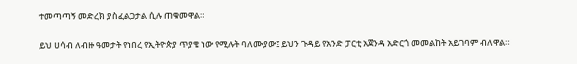ተመጣጣኝ መድረክ ያስፈልጋታል ሲሉ ጠቁመዋል።

ይህ ሀሳብ ለብዙ ዓመታት የነበረ የኢትዮጵያ ጥያቄ ነው የሚሉት ባለሙያው፤ ይህን ጉዳይ የአንድ ፓርቲ አጀንዳ አድርጎ መመልከት አይገባም ብለዋል።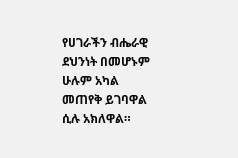የሀገራችን ብሔራዊ ደህንነት በመሆኑም ሁሉም አካል መጠየቅ ይገባዋል ሲሉ አክለዋል።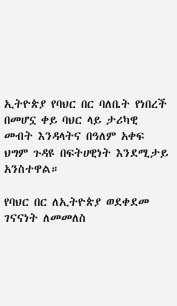ኢትዮጵያ የባህር በር ባለቤት የነበረች በመሆኗ ቀይ ባህር ላይ ታሪካዊ መብት እንዳላትና በዓለም አቀፍ ህግም ጉዳዩ በፍትሀዊነት እንደሚታይ አንስተዋል።

የባህር በር ለኢትዮጵያ ወደቀደመ ገናናነት ለመመለስ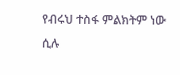የብሩህ ተስፋ ምልክትም ነው ሲሉ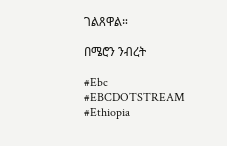ገልጸዋል።

በሜሮን ንብረት

#Ebc #EBCDOTSTREAM #Ethiopia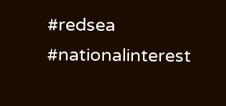#redsea #nationalinterest